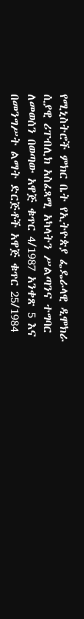የሚኒስትሮች ምክር ቤት የኢትዮጵያ ፌዴራላዊ ዲሞክራ ሲያዊ ሪፐብሊክ አስፈጻሚ አካላትን ሥልጣንና ተግባር ለመወሰን በወጣው አዋጅ ቁጥር 4/1987 አንቀጽ 5 እና በመንግሥት ልማት ድርጅቶች አዋጅ ቁጥር 25/1984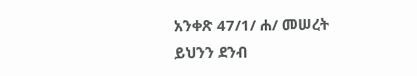አንቀጽ 47/1/ ሐ/ መሠረት ይህንን ደንብ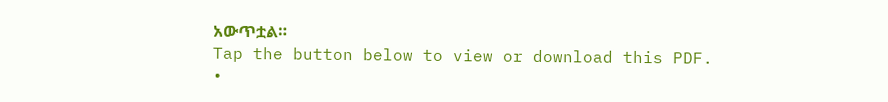አውጥቷል።
Tap the button below to view or download this PDF.
•